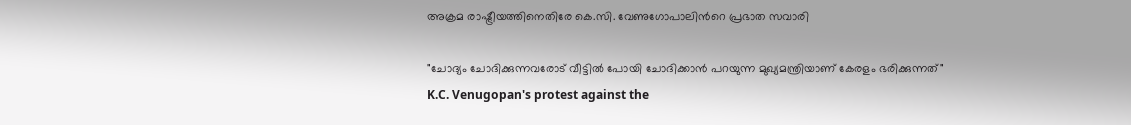അക്രമ രാഷ്ട്രീയത്തിനെതിരേ കെ.സി. വേണുഗോപാലിന്‍റെ പ്രഭാത സവാരി

"ചോദ്യം ചോദിക്കുന്നവരോട് വീട്ടില്‍ പോയി ചോദിക്കാന്‍ പറയുന്ന മുഖ്യമന്ത്രിയാണ് കേരളം ഭരിക്കുന്നത്"
K.C. Venugopan's protest against the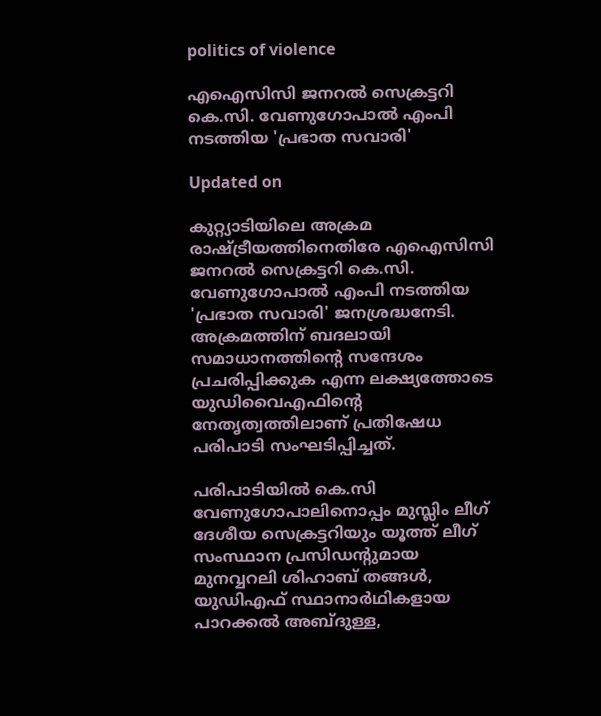politics of violence

എഐസിസി ജനറല്‍ സെക്രട്ടറി കെ.സി. വേണുഗോപാല്‍ എംപി നടത്തിയ 'പ്രഭാത സവാരി'

Updated on

കുറ്റ്യാടിയിലെ അക്രമ രാഷ്ട്രീയത്തിനെതിരേ എഐസിസി ജനറല്‍ സെക്രട്ടറി കെ.സി. വേണുഗോപാല്‍ എംപി നടത്തിയ 'പ്രഭാത സവാരി' ജനശ്രദ്ധനേടി. അക്രമത്തിന് ബദലായി സമാധാനത്തിന്‍റെ സന്ദേശം പ്രചരിപ്പിക്കുക എന്ന ലക്ഷ്യത്തോടെ യുഡിവൈഎഫിന്‍റെ നേതൃത്വത്തിലാണ് പ്രതിഷേധ പരിപാടി സംഘടിപ്പിച്ചത്.

പരിപാടിയില്‍ കെ.സി വേണുഗോപാലിനൊപ്പം മുസ്ലിം ലീഗ് ദേശീയ സെക്രട്ടറിയും യൂത്ത് ലീഗ് സംസ്ഥാന പ്രസിഡന്‍റുമായ മുനവ്വറലി ശിഹാബ് തങ്ങള്‍, യുഡിഎഫ് സ്ഥാനാര്‍ഥികളായ പാറക്കല്‍ അബ്ദുള്ള,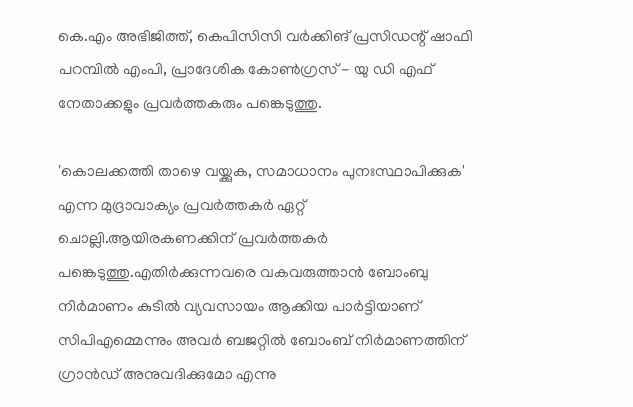കെ.എം അഭിജിത്ത്, കെപിസിസി വര്‍ക്കിങ് പ്രസിഡന്റ് ഷാഫി പറമ്പില്‍ എംപി, പ്രാദേശിക കോണ്‍ഗ്രസ് - യു ഡി എഫ് നേതാക്കളും പ്രവര്‍ത്തകരും പങ്കെടുത്തു.

'കൊലക്കത്തി താഴെ വയ്ക്കുക, സമാധാനം പുനഃസ്ഥാപിക്കുക' എന്ന മുദ്രാവാക്യം പ്രവര്‍ത്തകര്‍ ഏറ്റ് ചൊല്ലി.ആയിരകണക്കിന് പ്രവര്‍ത്തകര്‍ പങ്കെടുത്തു.എതിര്‍ക്കുന്നവരെ വകവരുത്താന്‍ ബോംബു നിര്‍മാണം കുടില്‍ വ്യവസായം ആക്കിയ പാര്‍ട്ടിയാണ് സിപിഎമ്മെന്നും അവര്‍ ബജറ്റില്‍ ബോംബ് നിര്‍മാണത്തിന് ഗ്രാന്‍ഡ് അനുവദിക്കുമോ എന്നു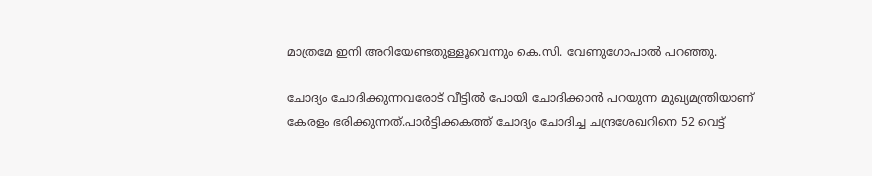മാത്രമേ ഇനി അറിയേണ്ടതുള്ളൂവെന്നും കെ.സി. വേണുഗോപാല്‍ പറഞ്ഞു.

ചോദ്യം ചോദിക്കുന്നവരോട് വീട്ടില്‍ പോയി ചോദിക്കാന്‍ പറയുന്ന മുഖ്യമന്ത്രിയാണ് കേരളം ഭരിക്കുന്നത്.പാര്‍ട്ടിക്കകത്ത് ചോദ്യം ചോദിച്ച ചന്ദ്രശേഖറിനെ 52 വെട്ട്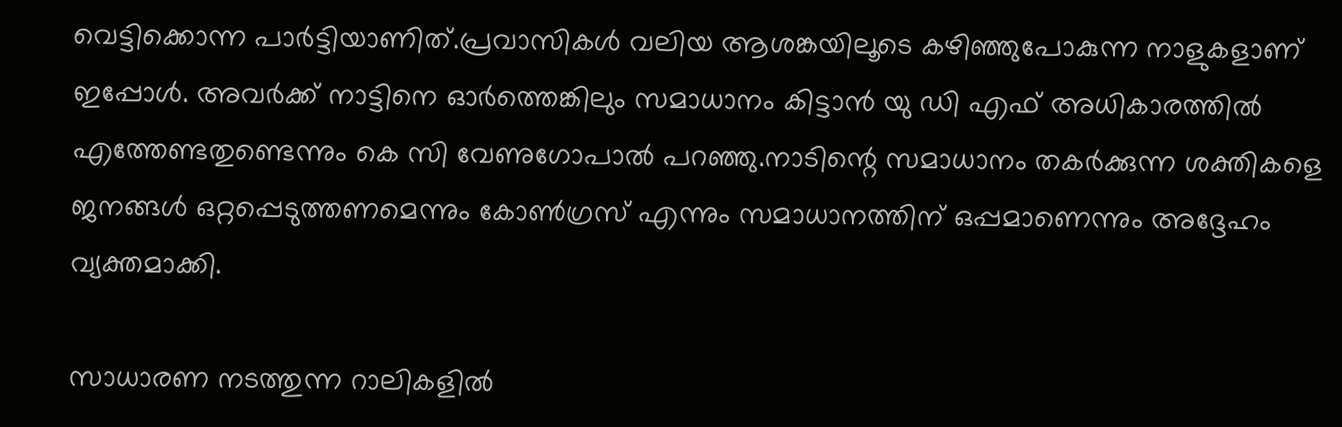വെട്ടിക്കൊന്ന പാര്‍ട്ടിയാണിത്.പ്രവാസികള്‍ വലിയ ആശങ്കയിലൂടെ കഴിഞ്ഞുപോകുന്ന നാളുകളാണ് ഇപ്പോള്‍. അവര്‍ക്ക് നാട്ടിനെ ഓര്‍ത്തെങ്കിലും സമാധാനം കിട്ടാന്‍ യു ഡി എഫ് അധികാരത്തില്‍ എത്തേണ്ടതുണ്ടെന്നും കെ സി വേണുഗോപാല്‍ പറഞ്ഞു.നാടിന്റെ സമാധാനം തകര്‍ക്കുന്ന ശക്തികളെ ജനങ്ങള്‍ ഒറ്റപ്പെടുത്തണമെന്നും കോണ്‍ഗ്രസ് എന്നും സമാധാനത്തിന് ഒപ്പമാണെന്നും അദ്ദേഹം വ്യക്തമാക്കി.

സാധാരണ നടത്തുന്ന റാലികളില്‍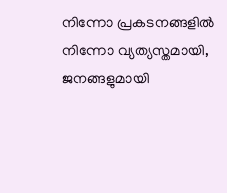നിന്നോ പ്രകടനങ്ങളില്‍ നിന്നോ വ്യത്യസ്തമായി, ജനങ്ങളുമായി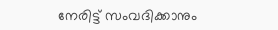നേരിട്ട് സംവദിക്കാനും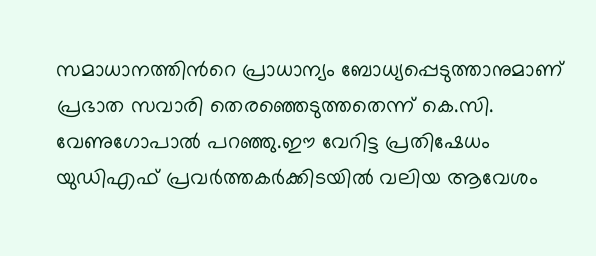സമാധാനത്തിന്‍റെ പ്രാധാന്യം ബോധ്യപ്പെടുത്താനുമാണ് പ്രഭാത സവാരി തെരഞ്ഞെടുത്തതെന്ന് കെ.സി. വേണുഗോപാല്‍ പറഞ്ഞു.ഈ വേറിട്ട പ്രതിഷേധം യുഡിഎഫ് പ്രവര്‍ത്തകര്‍ക്കിടയില്‍ വലിയ ആവേശം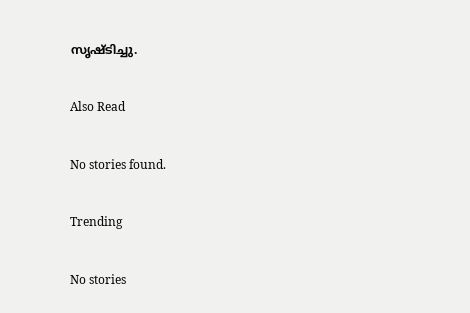സൃഷ്ടിച്ചു.

Also Read

No stories found.

Trending

No stories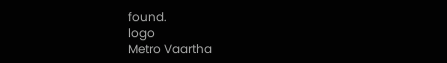found.
logo
Metro Vaartha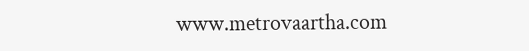www.metrovaartha.com